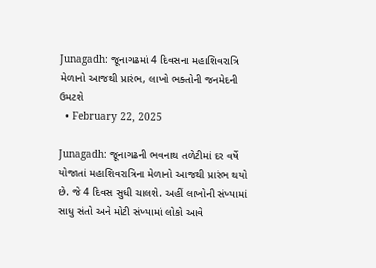Junagadh: જૂનાગઢમાં 4 દિવસના મહાશિવરાત્રિ મેળાનો આજથી પ્રારંભ, લાખો ભક્તોની જનમેદની ઉમટશે
  • February 22, 2025

Junagadh: જૂનાગઢની ભવનાથ તળેટીમાં દર વર્ષે  યોજાતાં મહાશિવરાત્રિના મેળાનો આજથી પ્રારંભ થયો છે. જે 4 દિવસ સુધી ચાલશે. અહીં લાખોની સંખ્યામાં સાધુ સંતો અને મોટી સંખ્યામાં લોકો આવે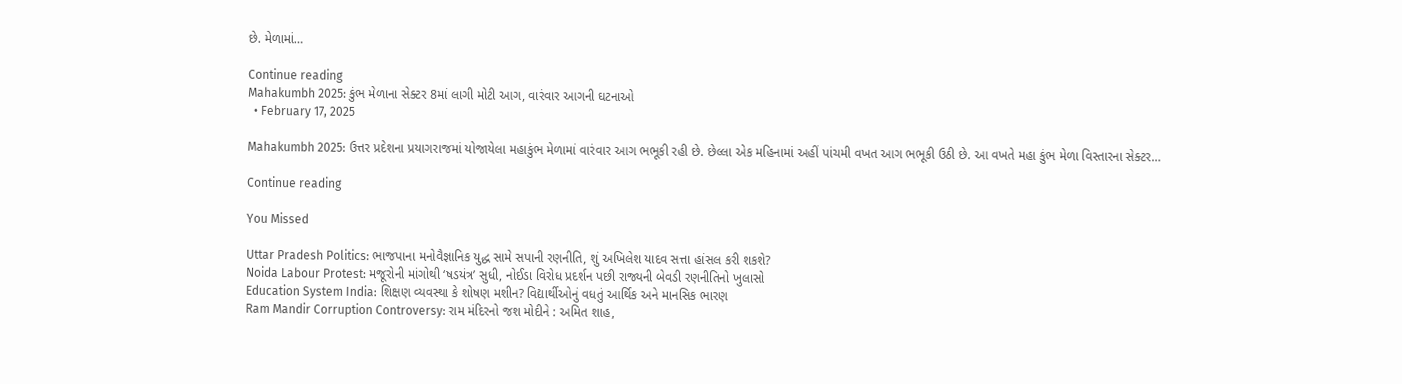છે. મેળામાં…

Continue reading
Mahakumbh 2025: કુંભ મેળાના સેક્ટર 8માં લાગી મોટી આગ, વારંવાર આગની ઘટનાઓ
  • February 17, 2025

Mahakumbh 2025: ઉત્તર પ્રદેશના પ્રયાગરાજમાં યોજાયેલા મહાકુંભ મેળામાં વારંવાર આગ ભભૂકી રહી છે. છેલ્લા એક મહિનામાં અહીં પાંચમી વખત આગ ભભૂકી ઉઠી છે. આ વખતે મહા કુંભ મેળા વિસ્તારના સેક્ટર…

Continue reading

You Missed

Uttar Pradesh Politics: ભાજપાના મનોવૈજ્ઞાનિક યુદ્ધ સામે સપાની રણનીતિ, શું અખિલેશ યાદવ સત્તા હાંસલ કરી શકશે?
Noida Labour Protest: મજૂરોની માંગોથી ‘ષડયંત્ર’ સુધી, નોઈડા વિરોધ પ્રદર્શન પછી રાજ્યની બેવડી રણનીતિનો ખુલાસો
Education System India: શિક્ષણ વ્યવસ્થા કે શોષણ મશીન? વિદ્યાર્થીઓનું વધતું આર્થિક અને માનસિક ભારણ
Ram Mandir Corruption Controversy: રામ મંદિરનો જશ મોદીને : અમિત શાહ,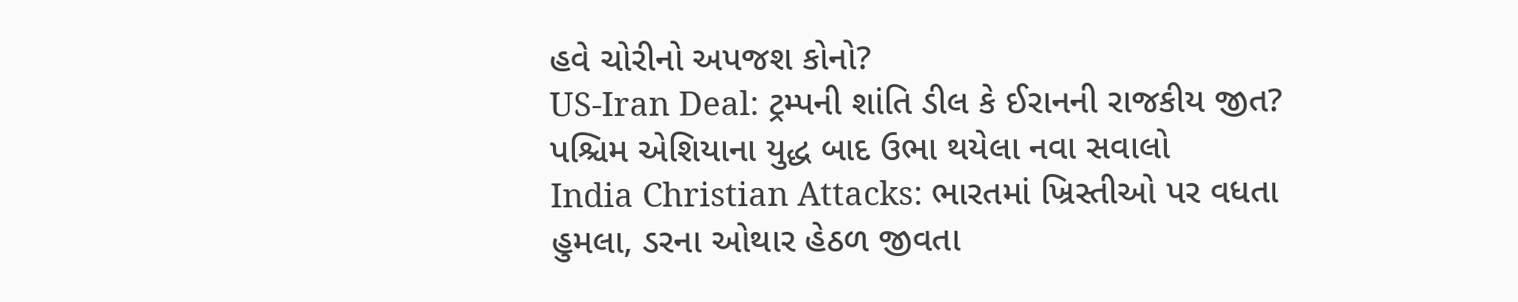હવે ચોરીનો અપજશ કોનો?
US-Iran Deal: ટ્રમ્પની શાંતિ ડીલ કે ઈરાનની રાજકીય જીત? પશ્ચિમ એશિયાના યુદ્ધ બાદ ઉભા થયેલા નવા સવાલો
India Christian Attacks: ભારતમાં ખ્રિસ્તીઓ પર વધતા હુમલા, ડરના ઓથાર હેઠળ જીવતા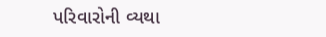પરિવારોની વ્યથા